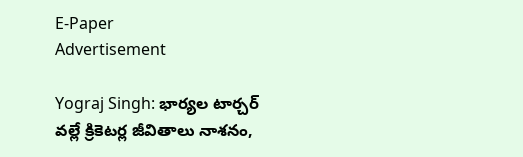E-Paper
Advertisement

Yograj Singh: భార్య‌ల‌ టార్చ‌ర్ వ‌ల్లే క్రికెట‌ర్ల జీవితాలు నాశ‌నం,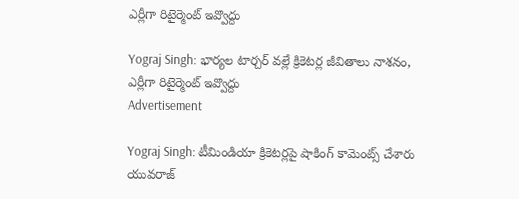ఎర్లీగా రిటైర్మెంట్ ఇవ్వొద్దు

Yograj Singh: భార్య‌ల‌ టార్చ‌ర్ వ‌ల్లే క్రికెట‌ర్ల జీవితాలు నాశ‌నం, ఎర్లీగా రిటైర్మెంట్ ఇవ్వొద్దు
Advertisement

Yograj Singh: టీమిండియా క్రికెటర్లపై షాకింగ్ కామెంట్స్ చేశారు యువరాజ్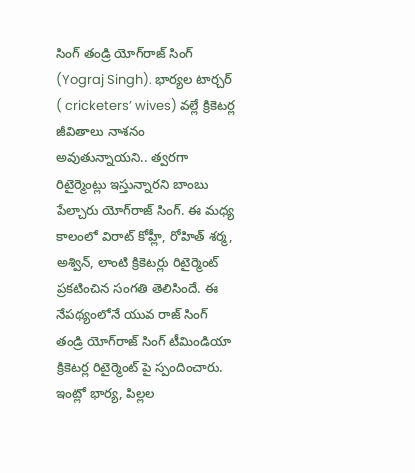సింగ్ తండ్రి యోగ్‌రాజ్ సింగ్ (Yograj Singh). భార్యల టార్చర్ ( cricketers’ wives) వల్లే క్రికెటర్ల జీవితాలు నాశనం అవుతున్నాయని.. త్వరగా రిటైర్మెంట్లు ఇస్తున్నారని బాంబు పేల్చారు యోగ్‌రాజ్ సింగ్. ఈ మధ్య కాలంలో విరాట్ కోహ్లీ, రోహిత్ శర్మ, అశ్విన్, లాంటి క్రికెటర్లు రిటైర్మెంట్ ప్రకటించిన సంగతి తెలిసిందే. ఈ నేపథ్యంలోనే యువ రాజ్ సింగ్ తండ్రి యోగ్‌రాజ్ సింగ్ టీమిండియా క్రికెటర్ల రిటైర్మెంట్ పై స్పందించారు. ఇంట్లో భార్య, పిల్లల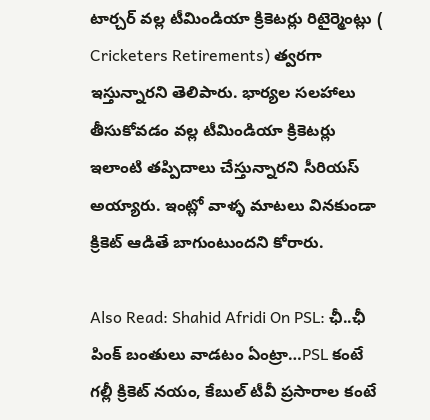టార్చర్ వల్ల టీమిండియా క్రికెటర్లు రిటైర్మెంట్లు ( Cricketers Retirements) త్వరగా ఇస్తున్నారని తెలిపారు. భార్యల సలహాలు తీసుకోవడం వల్ల టీమిండియా క్రికెటర్లు ఇలాంటి తప్పిదాలు చేస్తున్నారని సీరియస్ అయ్యారు. ఇంట్లో వాళ్ళ మాటలు వినకుండా క్రికెట్ ఆడితే బాగుంటుందని కోరారు.

Also Read: Shahid Afridi On PSL: ఛీ..ఛీ పింక్ బంతులు వాడ‌టం ఏంట్రా…PSL కంటే గ‌ల్లీ క్రికెట్ న‌యం, కేబుల్ టీవీ ప్ర‌సారాల కంటే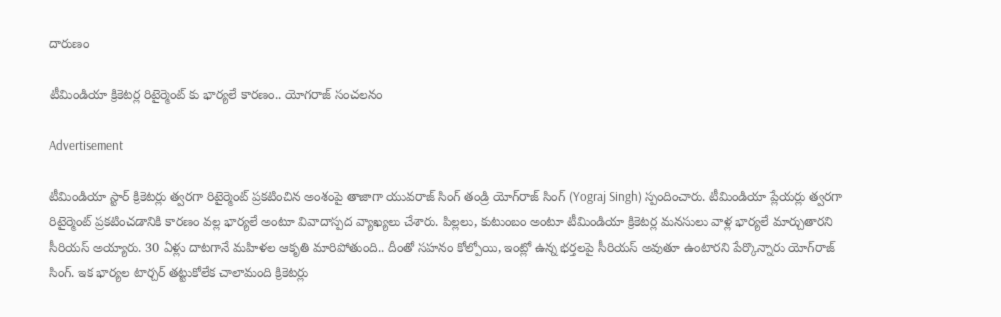దారుణం

టీమిండియా క్రికెటర్ల రిటైర్మెంట్ కు భార్యలే కారణం.. యోగరాజ్ సంచలనం

Advertisement

టీమిండియా స్టార్ క్రికెటర్లు త్వరగా రిటైర్మెంట్ ప్రకటించిన అంశంపై తాజాగా యువరాజ్ సింగ్ తండ్రి యోగ్‌రాజ్ సింగ్ (Yograj Singh) స్పందించారు. టీమిండియా ప్లేయర్లు త్వరగా రిటైర్మెంట్ ప్రకటించడానికి కారణం వల్ల భార్యలే అంటూ వివాదాస్పద వ్యాఖ్యలు చేశారు. పిల్లలు, కుటుంబం అంటూ టీమిండియా క్రికెటర్ల మనసులు వాళ్ల భార్యలే మార్చుతారని సీరియస్ అయ్యారు. 30 ఏళ్లు దాటగానే మహిళల ఆకృతి మారిపోతుంది.. దీంతో సహనం కోల్పోయి, ఇంట్లో ఉన్న భర్తలపై సీరియస్ అవుతూ ఉంటారని పేర్కొన్నారు యోగ్‌రాజ్ సింగ్. ఇక భార్యల టార్చర్ తట్టుకోలేక చాలామంది క్రికెటర్లు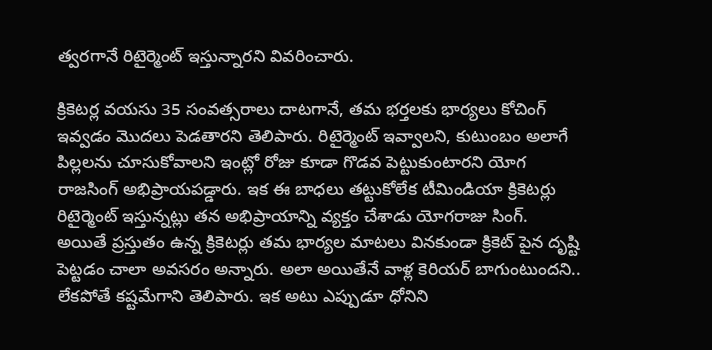త్వరగానే రిటైర్మెంట్ ఇస్తున్నారని వివరించారు.

క్రికెటర్ల వయసు 35 సంవత్సరాలు దాటగానే, తమ భర్తలకు భార్యలు కోచింగ్ ఇవ్వడం మొదలు పెడతారని తెలిపారు. రిటైర్మెంట్ ఇవ్వాలని, కుటుంబం అలాగే పిల్లలను చూసుకోవాలని ఇంట్లో రోజు కూడా గొడవ పెట్టుకుంటారని యోగ రాజసింగ్ అభిప్రాయపడ్డారు. ఇక ఈ బాధలు తట్టుకోలేక టీమిండియా క్రికెటర్లు రిటైర్మెంట్ ఇస్తున్నట్లు తన అభిప్రాయాన్ని వ్యక్తం చేశాడు యోగరాజు సింగ్. అయితే ప్రస్తుతం ఉన్న క్రికెటర్లు తమ భార్యల మాటలు వినకుండా క్రికెట్ పైన దృష్టి పెట్టడం చాలా అవసరం అన్నారు. అలా అయితేనే వాళ్ల కెరియర్ బాగుంటుందని.. లేకపోతే కష్టమేగాని తెలిపారు. ఇక అటు ఎప్పుడూ ధోనిని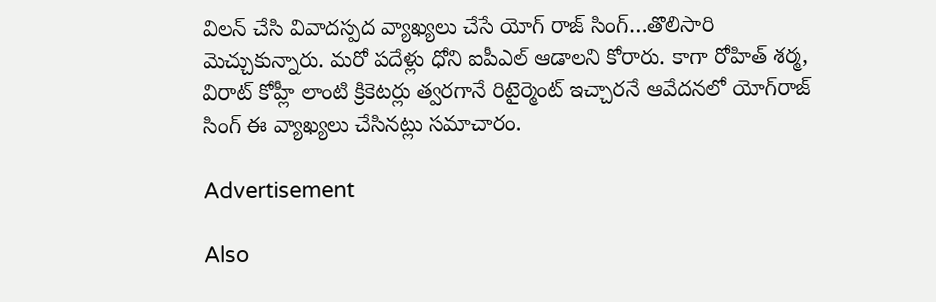విల‌న్ చేసి వివాద‌స్ప‌ద వ్యాఖ్య‌లు చేసే యోగ్ రాజ్ సింగ్…తొలిసారి మెచ్చుకున్నారు. మ‌రో ప‌దేళ్లు ధోని ఐపీఎల్ ఆడాల‌ని కోరారు. కాగా రోహిత్ శ‌ర్మ‌, విరాట్ కోహ్లీ లాంటి క్రికెట‌ర్లు త్వ‌ర‌గానే రిటైర్మెంట్ ఇచ్చార‌నే ఆవేద‌నలో యోగ్‌రాజ్ సింగ్ ఈ వ్యాఖ్య‌లు చేసిన‌ట్లు స‌మాచారం.

Advertisement

Also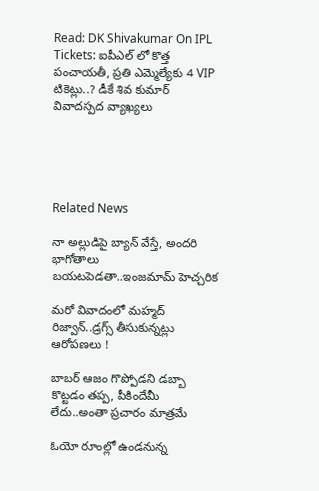Read: DK Shivakumar On IPL Tickets: ఐపీఎల్ లో కొత్త పంచాయ‌తీ, ప్ర‌తి ఎమ్మెల్యేకు 4 VIP టికెట్లు..? డీకే శివ కుమార్ వివాద‌స్ప‌ద వ్యాఖ్య‌లు





Related News

నా అల్లుడిపై బ్యాన్ వేస్తే, అంద‌రి భాగోతాలు బ‌య‌ట‌పెడ‌తా..ఇంజ‌మామ్ హెచ్చ‌రిక‌

మ‌రో వివాదంలో మ‌హ్మ‌ద్ రిజ్వాన్..డ్ర‌గ్స్ తీసుకున్న‌ట్లు ఆరోప‌ణ‌లు !

బాబ‌ర్ ఆజం గొప్పోడని డ‌బ్బా కొట్ట‌డం త‌ప్ప‌, పీకిందేమీ లేదు..అంతా ప్ర‌చారం మాత్ర‌మే

ఓయో రూంల్లో ఉండ‌నున్న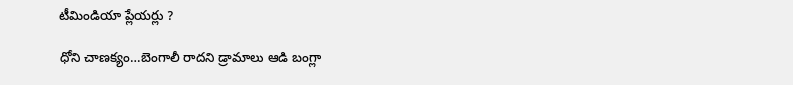టీమిండియా ప్లేయ‌ర్లు ?

ధోని చాణ‌క్యం…బెంగాలీ రాద‌ని డ్రామాలు ఆడి బంగ్లా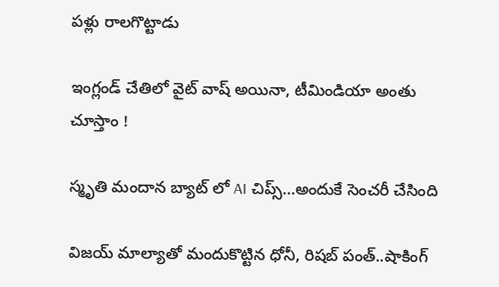ప‌ళ్లు రాలగొట్టాడు

ఇంగ్లండ్ చేతిలో వైట్ వాష్ అయినా, టీమిండియా అంతు చూస్తాం !

స్మృతి మందాన‌ బ్యాట్ లో AI చిప్స్…అందుకే సెంచ‌రీ చేసింది

విజయ్ మాల్యాతో మందుకొట్టిన ధోనీ, రిషబ్ పంత్..షాకింగ్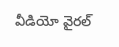వీడియో వైర‌ల్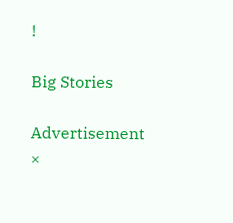!

Big Stories

Advertisement
×